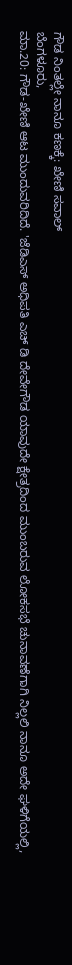ಗೌಡ ನಿಂತಲ್ಲೇ ನಾನೂ ಕಣಕ್ಕೆ: ಖೇಣಿ ಸವಾಲ್
ಬೆಂಗಳೂರು,
ಮಾ.20: ಗೌಡ-ಖೇಣಿ ಆಟ ಮುಂದುವರಿದಿದೆ. 'ಜೆಡಿಎಸ್ ಅಧಿಪತಿ ಎಚ್ ಡಿ ದೇವೇಗೌಡ ಯಾವುದೇ ಕ್ಷೇತ್ರದಿಂದ ಮುಂಬರುವ ಲೋಕಸಭೆ ಚುನಾವಣೆಗಾಗಿ ನಿಲ್ಲಲಿ ನಾನೂ ಅದೇ ಘಳಿಗೆಯಲ್ಲಿ,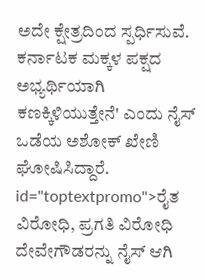ಅದೇ ಕ್ಷೇತ್ರದಿಂದ ಸ್ಪರ್ಧಿಸುವೆ. ಕರ್ನಾಟಕ ಮಕ್ಕಳ ಪಕ್ಷದ ಅಭ್ಯರ್ಥಿಯಾಗಿ ಕಣಕ್ಕಿಳಿಯುತ್ತೇನೆ' ಎಂದು ನೈಸ್ ಒಡೆಯ ಅಶೋಕ್ ಖೇಣಿ ಘೋಷಿಸಿದ್ದಾರೆ. id="toptextpromo">ರೈತ
ವಿರೋಧಿ, ಪ್ರಗತಿ ವಿರೋಧಿ ದೇವೇಗೌಡರನ್ನು ನೈಸ್ ಆಗಿ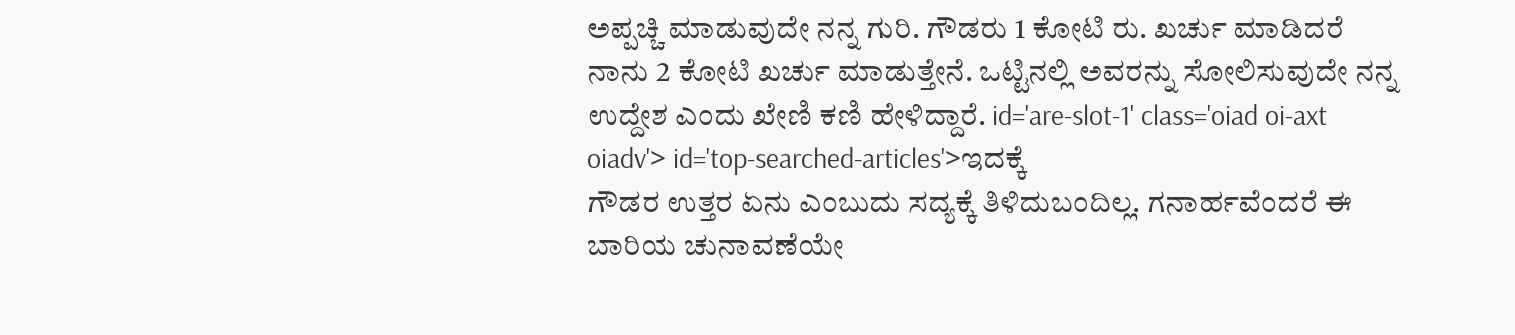ಅಪ್ಪಚ್ಚಿ ಮಾಡುವುದೇ ನನ್ನ ಗುರಿ. ಗೌಡರು 1 ಕೋಟಿ ರು. ಖರ್ಚು ಮಾಡಿದರೆ ನಾನು 2 ಕೋಟಿ ಖರ್ಚು ಮಾಡುತ್ತೇನೆ. ಒಟ್ಟಿನಲ್ಲಿ ಅವರನ್ನು ಸೋಲಿಸುವುದೇ ನನ್ನ ಉದ್ದೇಶ ಎಂದು ಖೇಣಿ ಕಣಿ ಹೇಳಿದ್ದಾರೆ. id='are-slot-1' class='oiad oi-axt oiadv'> id='top-searched-articles'>ಇದಕ್ಕೆ
ಗೌಡರ ಉತ್ತರ ಏನು ಎಂಬುದು ಸದ್ಯಕ್ಕೆ ತಿಳಿದುಬಂದಿಲ್ಲ. ಗನಾರ್ಹವೆಂದರೆ ಈ ಬಾರಿಯ ಚುನಾವಣೆಯೇ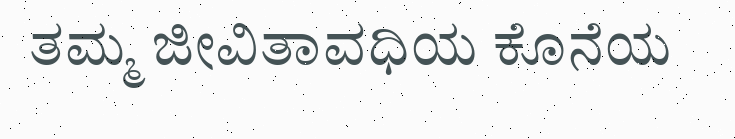ತಮ್ಮ ಜೀವಿತಾವಧಿಯ ಕೊನೆಯ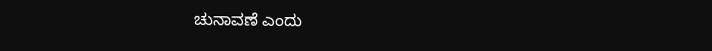ಚುನಾವಣೆ ಎಂದು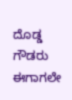ದೊಡ್ಡ ಗೌಡರು ಈಗಾಗಲೇ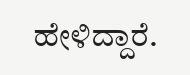ಹೇಳಿದ್ದಾರೆ.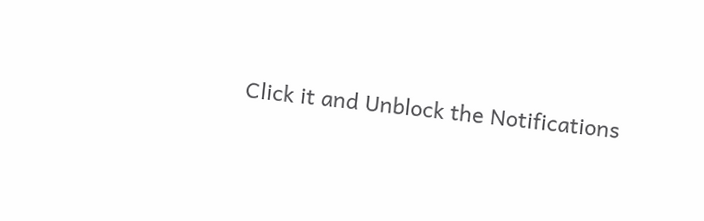Click it and Unblock the Notifications